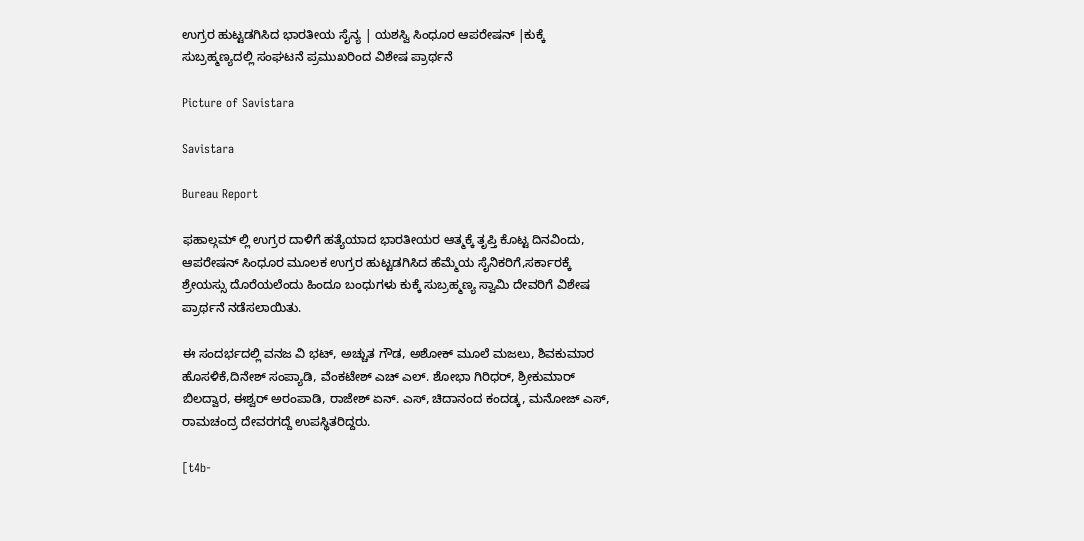ಉಗ್ರರ ಹುಟ್ಟಡಗಿಸಿದ ಭಾರತೀಯ ಸೈನ್ಯ | ಯಶಸ್ವಿ ಸಿಂಧೂರ ಆಪರೇಷನ್ |ಕುಕ್ಕೆ ಸುಬ್ರಹ್ಮಣ್ಯದಲ್ಲಿ ಸಂಘಟನೆ ಪ್ರಮುಖರಿಂದ ವಿಶೇಷ ಪ್ರಾರ್ಥನೆ

Picture of Savistara

Savistara

Bureau Report

ಫಹಾಲ್ಗಮ್ ಲ್ಲಿ ಉಗ್ರರ ದಾಳಿಗೆ ಹತ್ಯೆಯಾದ ಭಾರತೀಯರ ಆತ್ಮಕ್ಕೆ ತೃಪ್ತಿ ಕೊಟ್ಟ ದಿನವಿಂದು, ಆಪರೇಷನ್ ಸಿಂಧೂರ ಮೂಲಕ ಉಗ್ರರ ಹುಟ್ಟಡಗಿಸಿದ ಹೆಮ್ಮೆಯ ಸೈನಿಕರಿಗೆ,ಸರ್ಕಾರಕ್ಕೆ ಶ್ರೇಯಸ್ಸು ದೊರೆಯಲೆಂದು ಹಿಂದೂ ಬಂಧುಗಳು ಕುಕ್ಕೆ ಸುಬ್ರಹ್ಮಣ್ಯ ಸ್ವಾಮಿ ದೇವರಿಗೆ ವಿಶೇಷ ಪ್ರಾರ್ಥನೆ ನಡೆಸಲಾಯಿತು.

ಈ ಸಂದರ್ಭದಲ್ಲಿ ವನಜ ವಿ ಭಟ್, ಅಚ್ಚುತ ಗೌಡ, ಅಶೋಕ್ ಮೂಲೆ ಮಜಲು, ಶಿವಕುಮಾರ ಹೊಸಳಿಕೆ,ದಿನೇಶ್ ಸಂಪ್ಯಾಡಿ, ವೆಂಕಟೇಶ್ ಎಚ್ ಎಲ್. ಶೋಭಾ ಗಿರಿಧರ್, ಶ್ರೀಕುಮಾರ್ ಬಿಲದ್ವಾರ, ಈಶ್ವರ್ ಅರಂಪಾಡಿ, ರಾಜೇಶ್ ಏನ್. ಎಸ್, ಚಿದಾನಂದ ಕಂದಡ್ಕ, ಮನೋಜ್ ಎಸ್, ರಾಮಚಂದ್ರ ದೇವರಗದ್ದೆ ಉಪಸ್ಥಿತರಿದ್ದರು.

[t4b-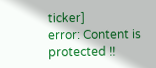ticker]
error: Content is protected !!